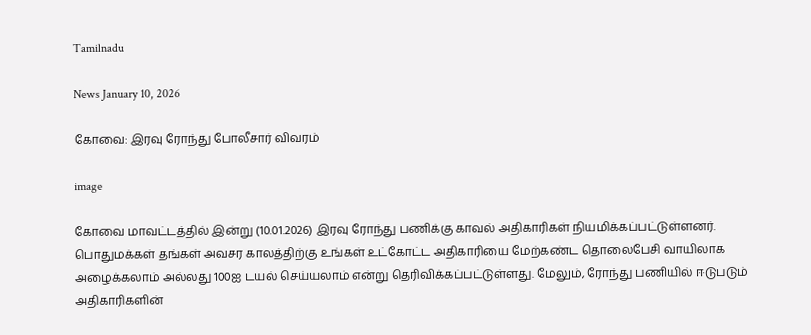Tamilnadu

News January 10, 2026

கோவை: இரவு ரோந்து போலீசார் விவரம்

image

கோவை மாவட்டத்தில் இன்று (10.01.2026) இரவு ரோந்து பணிக்கு காவல் அதிகாரிகள் நியமிக்கப்பட்டுள்ளனர். பொதுமக்கள் தங்கள் அவசர காலத்திற்கு உங்கள் உட்கோட்ட அதிகாரியை மேற்கண்ட தொலைபேசி வாயிலாக அழைக்கலாம் அல்லது 100ஐ டயல் செய்யலாம் என்று தெரிவிக்கப்பட்டுள்ளது. மேலும், ரோந்து பணியில் ஈடுபடும் அதிகாரிகளின்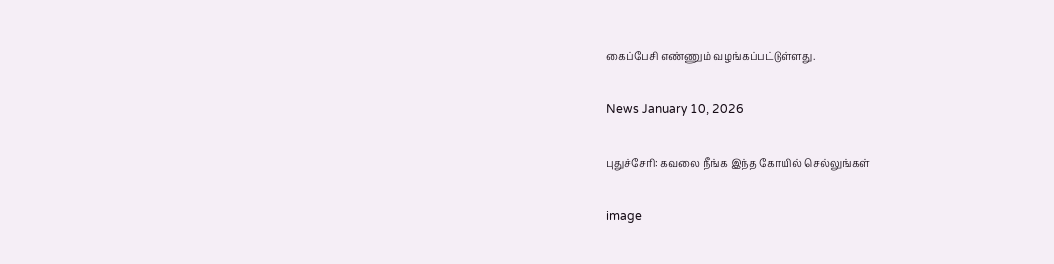கைப்பேசி எண்ணும் வழங்கப்பட்டுள்ளது.

News January 10, 2026

புதுச்சேரி: கவலை நீங்க இந்த கோயில் செல்லுங்கள்

image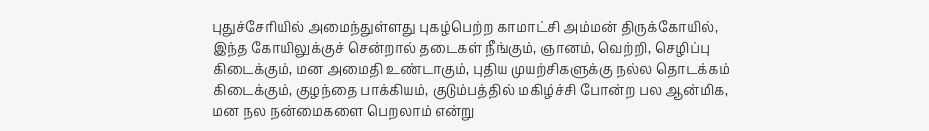புதுச்சேரியில் அமைந்துள்ளது புகழ்பெற்ற காமாட்சி அம்மன் திருக்கோயில், இந்த கோயிலுக்குச் சென்றால் தடைகள் நீங்கும், ஞானம், வெற்றி, செழிப்பு கிடைக்கும், மன அமைதி உண்டாகும், புதிய முயற்சிகளுக்கு நல்ல தொடக்கம் கிடைக்கும், குழந்தை பாக்கியம், குடும்பத்தில் மகிழ்ச்சி போன்ற பல ஆன்மிக, மன நல நன்மைகளை பெறலாம் என்று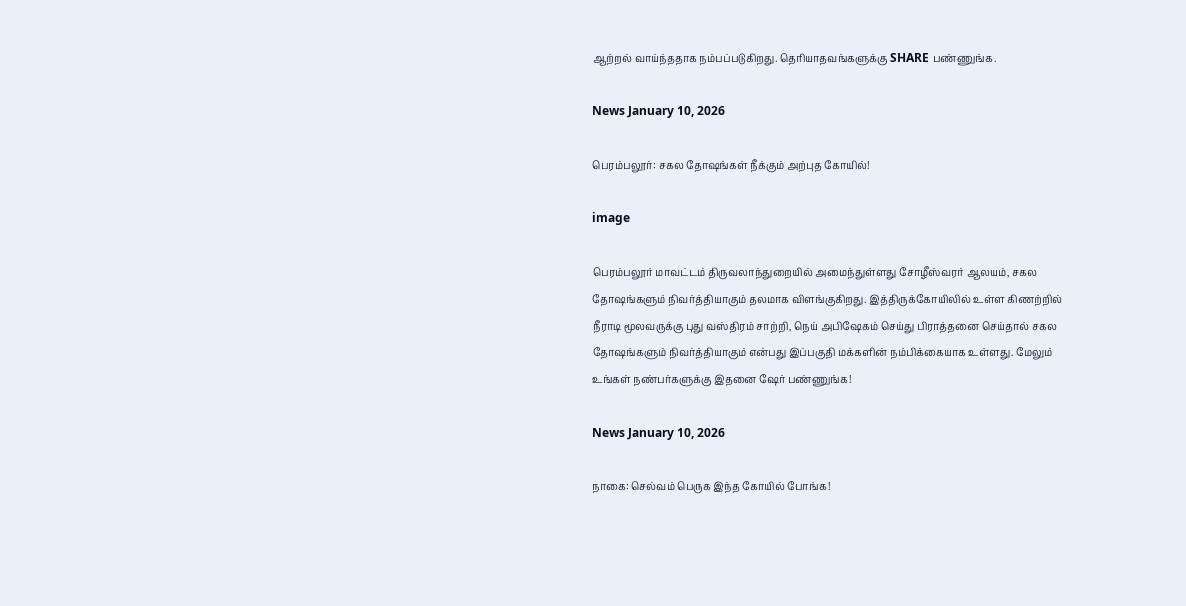ஆற்றல் வாய்ந்ததாக நம்பப்படுகிறது. தெரியாதவங்களுக்கு SHARE பண்ணுங்க.

News January 10, 2026

பெரம்பலூர்: சகல தோஷங்கள் நீக்கும் அற்புத கோயில்!

image

பெரம்பலூர் மாவட்டம் திருவலாந்துறையில் அமைந்துள்ளது சோழீஸ்வரர் ஆலயம், சகல தோஷங்களும் நிவர்த்தியாகும் தலமாக விளங்குகிறது. இத்திருக்கோயிலில் உள்ள கிணற்றில் நீராடி மூலவருக்கு புது வஸ்திரம் சாற்றி, நெய் அபிஷேகம் செய்து பிராத்தனை செய்தால் சகல தோஷங்களும் நிவர்த்தியாகும் என்பது இப்பகுதி மக்களின் நம்பிக்கையாக உள்ளது. மேலும் உங்கள் நண்பர்களுக்கு இதனை ஷேர் பண்ணுங்க!

News January 10, 2026

நாகை: செல்வம் பெருக இந்த கோயில் போங்க!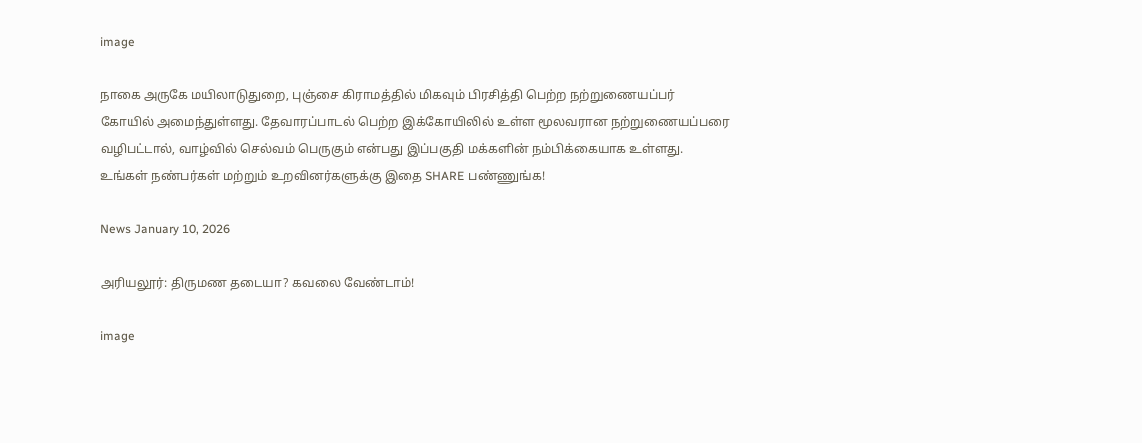image

நாகை அருகே மயிலாடுதுறை, புஞ்சை கிராமத்தில் மிகவும் பிரசித்தி பெற்ற நற்றுணையப்பர் கோயில் அமைந்துள்ளது. தேவாரப்பாடல் பெற்ற இக்கோயிலில் உள்ள மூலவரான நற்றுணையப்பரை வழிபட்டால், வாழ்வில் செல்வம் பெருகும் என்பது இப்பகுதி மக்களின் நம்பிக்கையாக உள்ளது. உங்கள் நண்பர்கள் மற்றும் உறவினர்களுக்கு இதை SHARE பண்ணுங்க!

News January 10, 2026

அரியலூர்: திருமண தடையா? கவலை வேண்டாம்!

image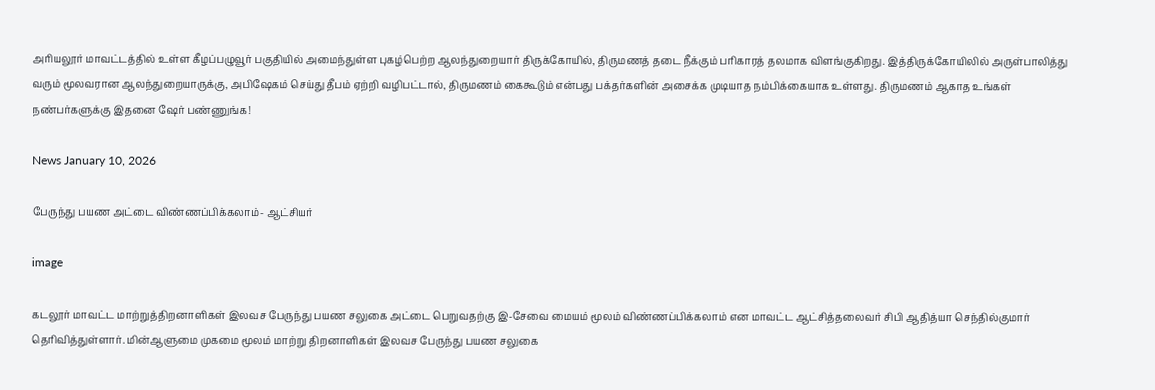அரியலூர் மாவட்டத்தில் உள்ள கீழப்பழுவூர் பகுதியில் அமைந்துள்ள புகழ்பெற்ற ஆலந்துறையார் திருக்கோயில், திருமணத் தடை நீக்கும் பரிகாரத் தலமாக விளங்குகிறது. இத்திருக்கோயிலில் அருள்பாலித்து வரும் மூலவரான ஆலந்துறையாருக்கு, அபிஷேகம் செய்து தீபம் ஏற்றி வழிபட்டால், திருமணம் கைகூடும் என்பது பக்தர்களின் அசைக்க முடியாத நம்பிக்கையாக உள்ளது. திருமணம் ஆகாத உங்கள் நண்பர்களுக்கு இதனை ஷேர் பண்ணுங்க!

News January 10, 2026

பேருந்து பயண அட்டை விண்ணப்பிக்கலாம்- ஆட்சியர்

image

கடலூர் மாவட்ட மாற்றுத்திறனாளிகள் இலவச பேருந்து பயண சலுகை அட்டை பெறுவதற்கு இ-சேவை மையம் மூலம் விண்ணப்பிக்கலாம் என மாவட்ட ஆட்சித்தலைவர் சிபி ஆதித்யா செந்தில்குமார் தெரிவித்துள்ளார். மின்ஆளுமை முகமை மூலம் மாற்று திறனாளிகள் இலவச பேருந்து பயண சலுகை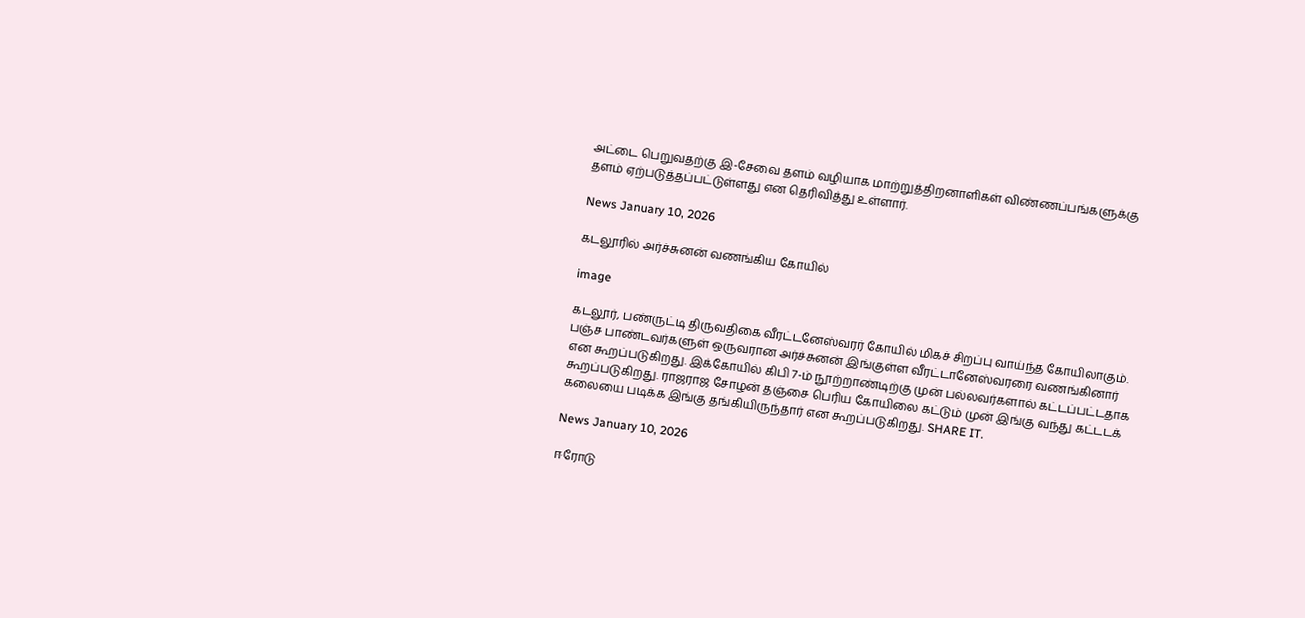அட்டை பெறுவதற்கு இ-சேவை தளம் வழியாக மாற்றுத்திறனாளிகள் விண்ணப்பங்களுக்கு தளம் ஏற்படுத்தப்பட்டுள்ளது என தெரிவித்து உள்ளார்.

News January 10, 2026

கடலூரில் அர்ச்சுனன் வணங்கிய கோயில்

image

கடலூர், பண்ருட்டி திருவதிகை வீரட்டனேஸ்வரர் கோயில் மிகச் சிறப்பு வாய்ந்த கோயிலாகும். பஞ்ச பாண்டவர்களுள் ஒருவரான அர்ச்சுனன் இங்குள்ள வீரட்டானேஸ்வரரை வணங்கினார் என கூறப்படுகிறது. இக்கோயில் கிபி 7-ம் நூற்றாண்டிற்கு முன் பல்லவர்களால் கட்டப்பட்டதாக கூறப்படுகிறது. ராஜராஜ சோழன் தஞ்சை பெரிய கோயிலை கட்டும் முன் இங்கு வந்து கட்டடக் கலையை படிக்க இங்கு தங்கியிருந்தார் என கூறப்படுகிறது. SHARE IT.

News January 10, 2026

ஈரோடு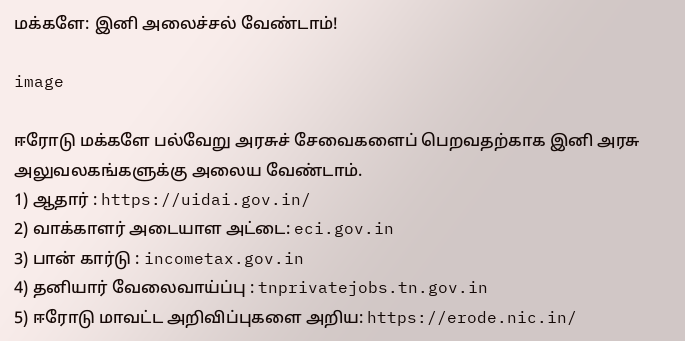மக்களே: இனி அலைச்சல் வேண்டாம்!

image

ஈரோடு மக்களே பல்வேறு அரசுச் சேவைகளைப் பெறவதற்காக இனி அரசு அலுவலகங்களுக்கு அலைய வேண்டாம்.
1) ஆதார் : https://uidai.gov.in/
2) வாக்காளர் அடையாள அட்டை: eci.gov.in
3) பான் கார்டு : incometax.gov.in
4) தனியார் வேலைவாய்ப்பு : tnprivatejobs.tn.gov.in
5) ஈரோடு மாவட்ட அறிவிப்புகளை அறிய: https://erode.nic.in/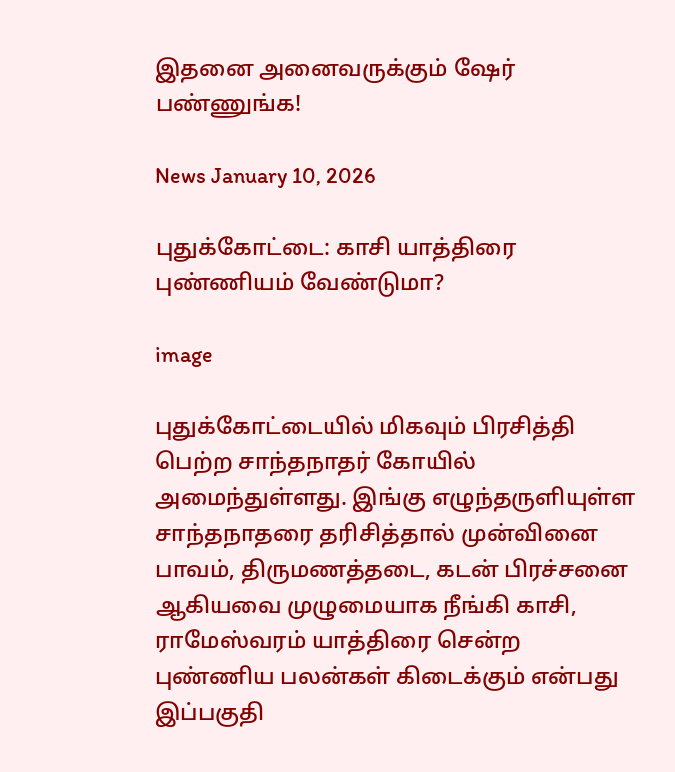இதனை அனைவருக்கும் ஷேர் பண்ணுங்க!

News January 10, 2026

புதுக்கோட்டை: காசி யாத்திரை புண்ணியம் வேண்டுமா?

image

புதுக்கோட்டையில் மிகவும் பிரசித்தி பெற்ற சாந்தநாதர் கோயில் அமைந்துள்ளது. இங்கு எழுந்தருளியுள்ள சாந்தநாதரை தரிசித்தால் முன்வினை பாவம், திருமணத்தடை, கடன் பிரச்சனை ஆகியவை முழுமையாக நீங்கி காசி, ராமேஸ்வரம் யாத்திரை சென்ற புண்ணிய பலன்கள் கிடைக்கும் என்பது இப்பகுதி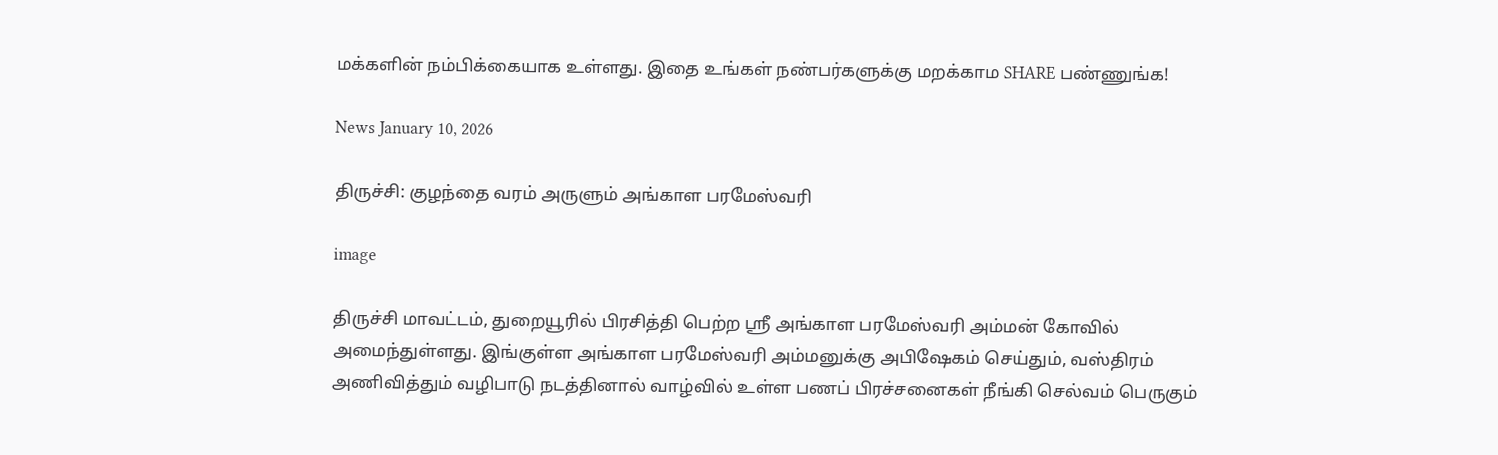மக்களின் நம்பிக்கையாக உள்ளது. இதை உங்கள் நண்பர்களுக்கு மறக்காம SHARE பண்ணுங்க!

News January 10, 2026

திருச்சி: குழந்தை வரம் அருளும் அங்காள பரமேஸ்வரி

image

திருச்சி மாவட்டம், துறையூரில் பிரசித்தி பெற்ற ஸ்ரீ அங்காள பரமேஸ்வரி அம்மன் கோவில் அமைந்துள்ளது. இங்குள்ள அங்காள பரமேஸ்வரி அம்மனுக்கு அபிஷேகம் செய்தும், வஸ்திரம் அணிவித்தும் வழிபாடு நடத்தினால் வாழ்வில் உள்ள பணப் பிரச்சனைகள் நீங்கி செல்வம் பெருகும்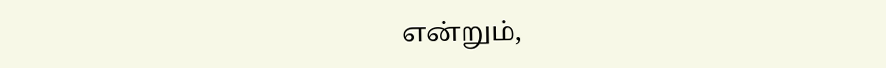என்றும்,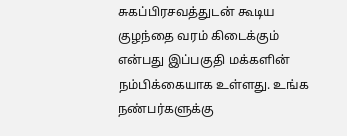சுகப்பிரசவத்துடன் கூடிய குழந்தை வரம் கிடைக்கும் என்பது இப்பகுதி மக்களின் நம்பிக்கையாக உள்ளது. உங்க நண்பர்களுக்கு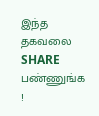இந்த தகவலை SHARE பண்ணுங்க !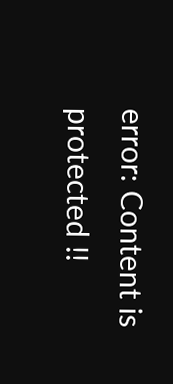error: Content is protected !!